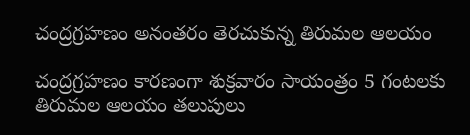చంద్రగ్రహణం అనంతరం తెరచుకున్న తిరుమల ఆలయం

చంద్రగ్రహణం కారణంగా శుక్రవారం సాయంత్రం 5 గంటలకు తిరుమల ఆలయం తలుపులు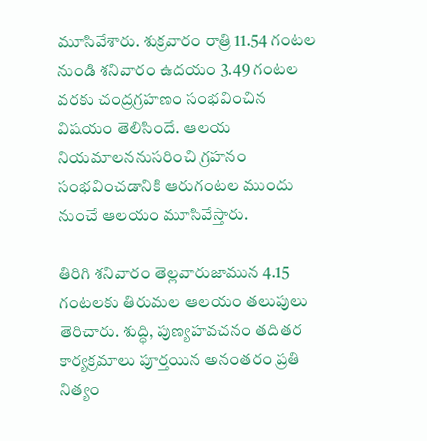మూసివేశారు. శుక్రవారం రాత్రి 11.54 గంటల నుండి శనివారం ఉదయం 3.49 గంటల వరకు చంద్రగ్రహణం సంభవించిన విషయం తెలిసిందే. ఆలయ నియమాలననుసరించి గ్రహనం సంభవించడానికి ఆరుగంటల ముందు నుంచే ఆలయం మూసివేస్తారు.

తిరిగి శనివారం తెల్లవారుజామున 4.15 గంటలకు తిరుమల ఆలయం తలుపులు తెరిచారు. శుద్ధి, పుణ్యహవచనం తదితర కార్యక్రమాలు పూర్తయిన అనంతరం ప్రతి నిత్యం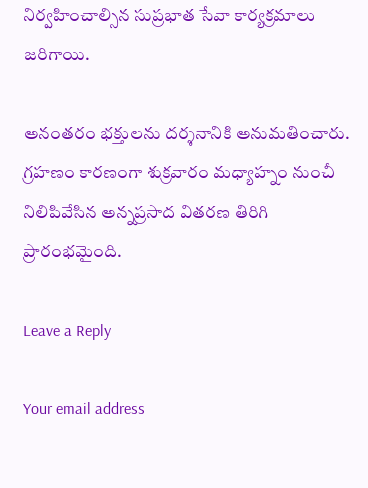నిర్వహించాల్సిన సుప్రభాత సేవా కార్యక్రమాలు జరిగాయి.

అనంతరం భక్తులను దర్శనానికి అనుమతించారు. గ్రహణం కారణంగా శుక్రవారం మధ్యాహ్నం నుంచీ నిలిపివేసిన అన్నప్రసాద వితరణ తిరిగి ప్రారంభమైంది.

Leave a Reply

Your email address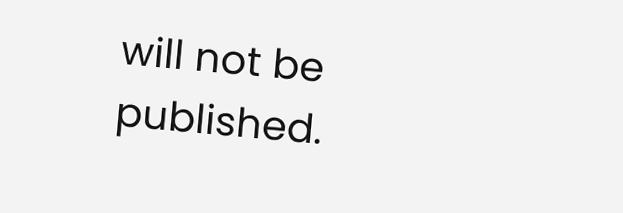will not be published.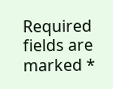Required fields are marked *